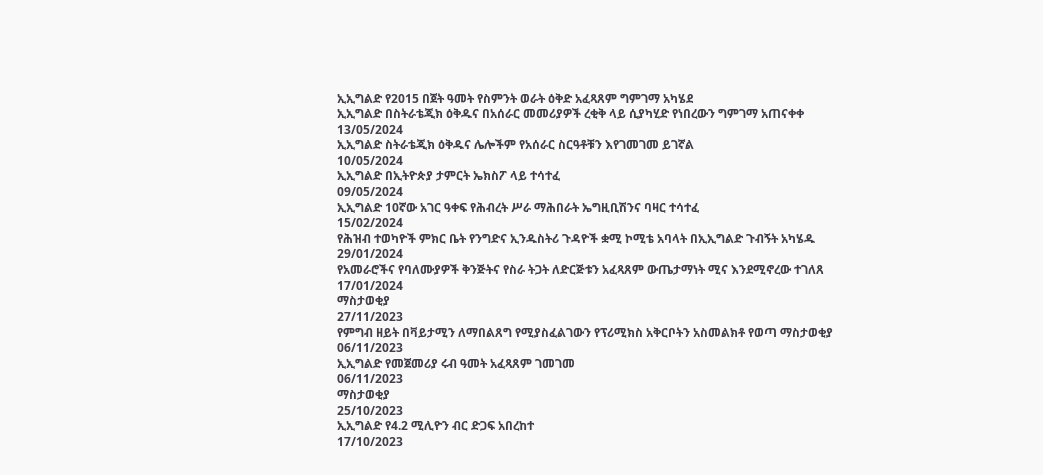ኢኢግልድ የ2015 በጀት ዓመት የስምንት ወራት ዕቅድ አፈጻጸም ግምገማ አካሄደ
ኢኢግልድ በስትራቴጂክ ዕቅዱና በአሰራር መመሪያዎች ረቂቅ ላይ ሲያካሂድ የነበረውን ግምገማ አጠናቀቀ
13/05/2024
ኢኢግልድ ስትራቴጂክ ዕቅዱና ሌሎችም የአሰራር ስርዓቶቹን እየገመገመ ይገኛል
10/05/2024
ኢኢግልድ በኢትዮጵያ ታምርት ኤክስፖ ላይ ተሳተፈ
09/05/2024
ኢኢግልድ 10ኛው አገር ዓቀፍ የሕብረት ሥራ ማሕበራት ኤግዚቢሽንና ባዛር ተሳተፈ
15/02/2024
የሕዝብ ተወካዮች ምክር ቤት የንግድና ኢንዱስትሪ ጉዳዮች ቋሚ ኮሚቴ አባላት በኢኢግልድ ጉብኝት አካሄዱ
29/01/2024
የአመራሮችና የባለሙያዎች ቅንጅትና የስራ ትጋት ለድርጅቱን አፈጻጸም ውጤታማነት ሚና እንደሚኖረው ተገለጸ
17/01/2024
ማስታወቂያ
27/11/2023
የምግብ ዘይት በቫይታሚን ለማበልጸግ የሚያስፈልገውን የፕሪሚክስ አቅርቦትን አስመልክቶ የወጣ ማስታወቂያ
06/11/2023
ኢኢግልድ የመጀመሪያ ሩብ ዓመት አፈጻጸም ገመገመ
06/11/2023
ማስታወቂያ
25/10/2023
ኢኢግልድ የ4.2 ሚሊዮን ብር ድጋፍ አበረከተ
17/10/2023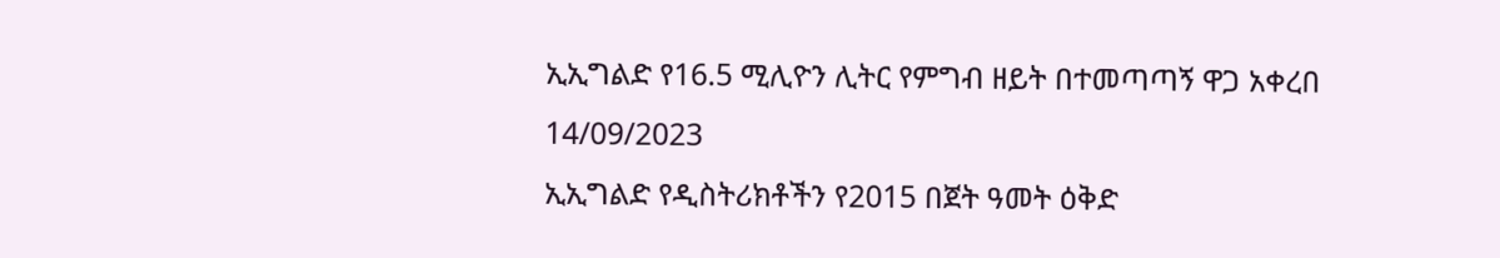ኢኢግልድ የ16.5 ሚሊዮን ሊትር የምግብ ዘይት በተመጣጣኝ ዋጋ አቀረበ
14/09/2023
ኢኢግልድ የዲስትሪክቶችን የ2015 በጀት ዓመት ዕቅድ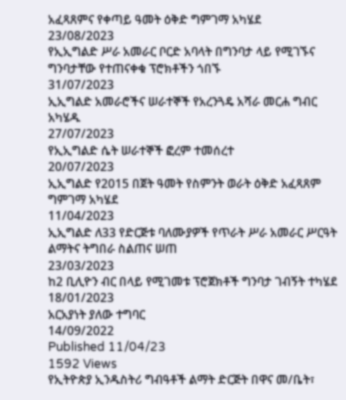አፈጻጸምና የቀጣይ ዓመት ዕቅድ ግምገማ አካሄደ
23/08/2023
የኢኢግልድ ሥራ አመራር ቦርድ አባላት በግንባታ ላይ የሚገኙና ግንባታቸው የተጠናቀቁ ፕሮክቶችን ጎበኙ
31/07/2023
ኢኢግልድ አመራሮችና ሠራተኞች የአረንጓዴ አሻራ መርሐ ግብር አካሄዱ
27/07/2023
የኢኢግልድ ሴት ሠራተኞች ፎረም ተመሰረተ
20/07/2023
ኢኢግልድ የ2015 በጀት ዓመት የስምንት ወራት ዕቅድ አፈጻጸም ግምገማ አካሄደ
11/04/2023
ኢኢግልድ ለ33 የድርጅቱ ባለሙያዎች የጥራት ሥራ አመራር ሥርዓት ልማትና ትግበራ ስልጠና ሠጠ
23/03/2023
ከ2 ቢሊዮን ብር በላይ የሚገመቱ ፕሮጀክቶች ግንባታ ገብኝት ተካሄደ
18/01/2023
አርአያነት ያለው ተግባር
14/09/2022
Published 11/04/23
1592 Views
የኢትዮጵያ ኢንዱስትሪ ግብዓቶች ልማት ድርጅት በዋና መ/ቤት፣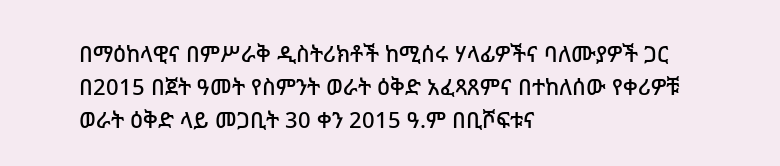በማዕከላዊና በምሥራቅ ዲስትሪክቶች ከሚሰሩ ሃላፊዎችና ባለሙያዎች ጋር በ2015 በጀት ዓመት የስምንት ወራት ዕቅድ አፈጻጸምና በተከለሰው የቀሪዎቹ ወራት ዕቅድ ላይ መጋቢት 30 ቀን 2015 ዓ.ም በቢሾፍቱና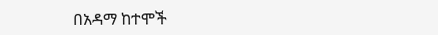በአዳማ ከተሞች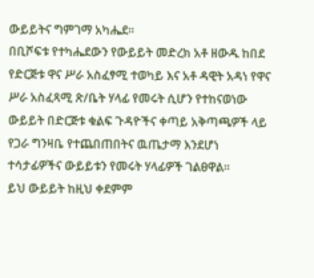ውይይትና ግምገማ አካሔደ።
በቢሾፍቱ የተካሔደውን የውይይት መድረክ አቶ ዘውዱ ከበደ የድርጅቱ ዋና ሥራ አስፈፃሚ ተወካይ እና አቶ ዳዊት አዳነ የዋና ሥራ አስፈጻሚ ጽ/ቤት ሃላፊ የመሩት ሲሆን የተከናወነው ውይይት በድርጅቱ ቁልፍ ጉዳዮችና ቀጣይ አቅጣጫዎች ላይ የጋራ ግንዛቤ የተጨበጠበትና ዉጤታማ እንደሆነ ተሳታፊዎችና ውይይቱን የመሩት ሃላፊዎች ገልፀዋል።
ይህ ውይይት ከዚህ ቀደምም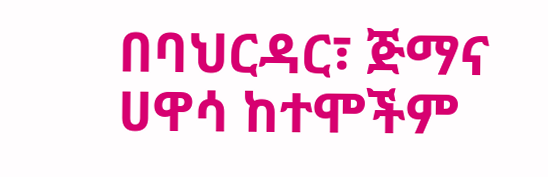በባህርዳር፣ ጅማና ሀዋሳ ከተሞችም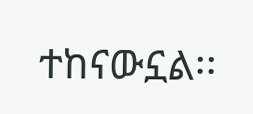ተከናውኗል፡፡